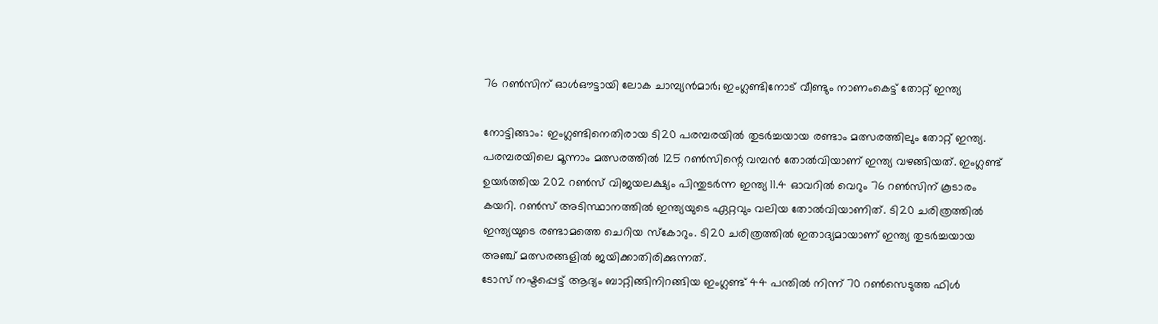76 റൺസിന് ഓൾഔട്ടായി ലോക ചാമ്പ്യൻമാർ; ഇംഗ്ലണ്ടിനോട് വീണ്ടും നാണംകെട്ട് തോറ്റ് ഇന്ത്യ

നോട്ടിങ്ങാം: ഇംഗ്ലണ്ടിനെതിരായ ടി20 പരമ്പരയിൽ തുടർച്ചയായ രണ്ടാം മത്സരത്തിലും തോറ്റ് ഇന്ത്യ. പരമ്പരയിലെ മൂന്നാം മത്സരത്തിൽ 125 റൺസിന്റെ വമ്പൻ തോൽവിയാണ് ഇന്ത്യ വഴങ്ങിയത്. ഇംഗ്ലണ്ട് ഉയർത്തിയ 202 റൺസ് വിജയലക്ഷ്യം പിന്തുടർന്ന ഇന്ത്യ 11.4 ഓവറിൽ വെറും 76 റൺസിന് കൂടാരം കയറി. റൺസ് അടിസ്ഥാനത്തിൽ ഇന്ത്യയുടെ ഏറ്റവും വലിയ തോൽവിയാണിത്. ടി20 ചരിത്രത്തിൽ ഇന്ത്യയുടെ രണ്ടാമത്തെ ചെറിയ സ്കോറും. ടി20 ചരിത്രത്തിൽ ഇതാദ്യമായാണ് ഇന്ത്യ തുടർച്ചയായ അഞ്ച് മത്സരങ്ങളിൽ ജയിക്കാതിരിക്കുന്നത്.
ടോസ് നഷ്ടപ്പെട്ട് ആദ്യം ബാറ്റിങ്ങിനിറങ്ങിയ ഇംഗ്ലണ്ട് 44 പന്തിൽ നിന്ന് 70 റൺസെടുത്ത ഫിൾ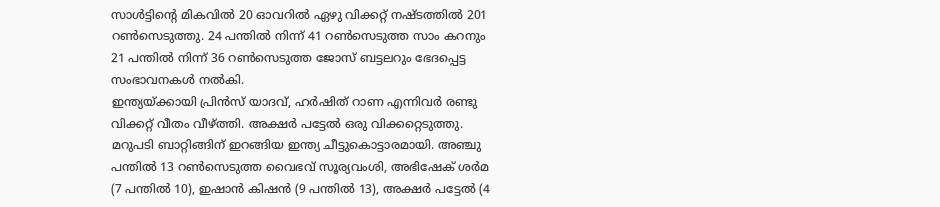സാൾട്ടിന്റെ മികവിൽ 20 ഓവറിൽ ഏഴു വിക്കറ്റ് നഷ്ടത്തിൽ 201 റൺസെടുത്തു. 24 പന്തിൽ നിന്ന് 41 റൺസെടുത്ത സാം കറനും 21 പന്തിൽ നിന്ന് 36 റൺസെടുത്ത ജോസ് ബട്ടലറും ഭേദപ്പെട്ട സംഭാവനകൾ നൽകി.
ഇന്ത്യയ്ക്കായി പ്രിൻസ് യാദവ്, ഹർഷിത് റാണ എന്നിവർ രണ്ടു വിക്കറ്റ് വീതം വീഴ്ത്തി. അക്ഷർ പട്ടേൽ ഒരു വിക്കറ്റെടുത്തു.
മറുപടി ബാറ്റിങ്ങിന് ഇറങ്ങിയ ഇന്ത്യ ചീട്ടുകൊട്ടാരമായി. അഞ്ചു പന്തിൽ 13 റൺസെടുത്ത വൈഭവ് സൂര്യവംശി, അഭിഷേക് ശർമ (7 പന്തിൽ 10), ഇഷാൻ കിഷൻ (9 പന്തിൽ 13), അക്ഷർ പട്ടേൽ (4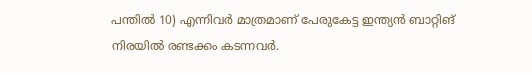പന്തിൽ 10) എന്നിവർ മാത്രമാണ് പേരുകേട്ട ഇന്ത്യൻ ബാറ്റിങ് നിരയിൽ രണ്ടക്കം കടന്നവർ.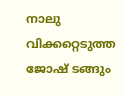നാലു വിക്കറ്റെടുത്ത ജോഷ് ടങ്ങും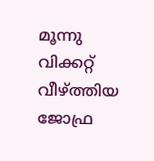മൂന്നു വിക്കറ്റ് വീഴ്ത്തിയ ജോഫ്ര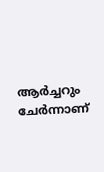ആർച്ചറും ചേർന്നാണ്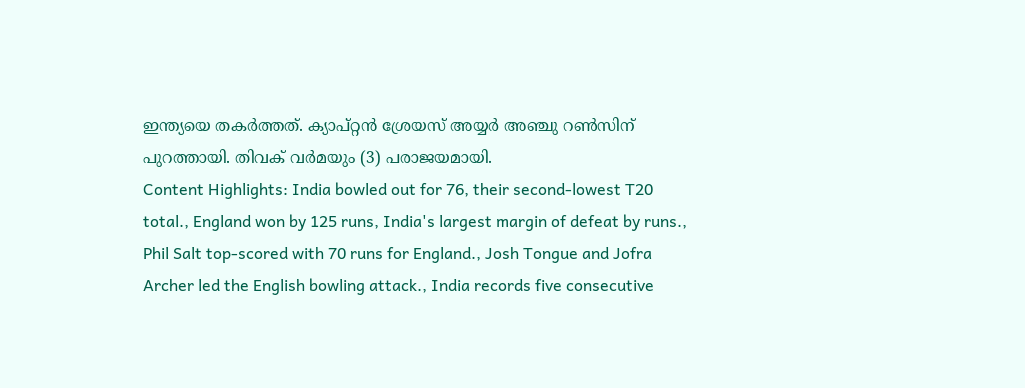ഇന്ത്യയെ തകർത്തത്. ക്യാപ്റ്റൻ ശ്രേയസ് അയ്യർ അഞ്ചു റൺസിന് പുറത്തായി. തിവക് വർമയും (3) പരാജയമായി.
Content Highlights: India bowled out for 76, their second-lowest T20 total., England won by 125 runs, India's largest margin of defeat by runs., Phil Salt top-scored with 70 runs for England., Josh Tongue and Jofra Archer led the English bowling attack., India records five consecutive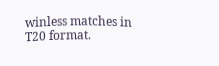winless matches in T20 format.